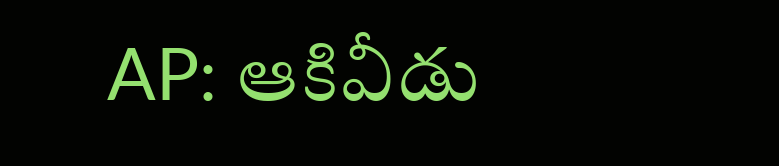AP: ఆకివీడు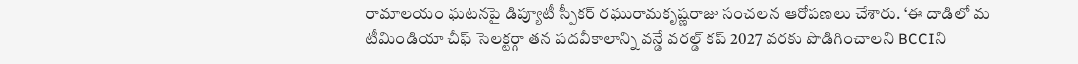రామాలయం ఘటనపై డిప్యూటీ స్పీకర్ రఘురామకృష్ణరాజు సంచలన ఆరోపణలు చేశారు. ‘ఈ దాడిలో మ
టీమిండియా చీఫ్ సెలక్టర్గా తన పదవీకాలాన్ని వన్డే వరల్డ్ కప్ 2027 వరకు పొడిగించాలని BCCIని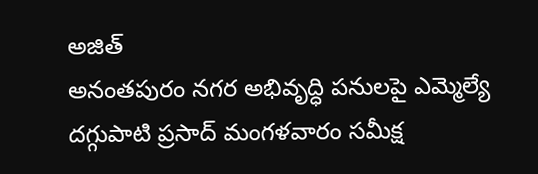అజిత్
అనంతపురం నగర అభివృద్ధి పనులపై ఎమ్మెల్యే దగ్గుపాటి ప్రసాద్ మంగళవారం సమీక్ష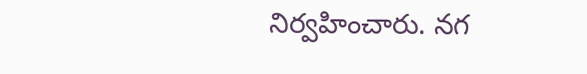నిర్వహించారు. నగ